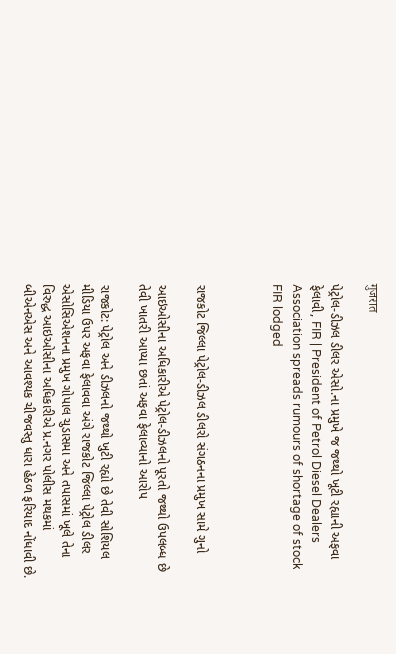गुजरात

પેટ્રોલ-ડીઝલ ડીલર એસો.ના પ્રમુખે જ જથ્થો ખૂટી રહ્યાની અફવા ફેલાવી, FIR | President of Petrol Diesel Dealers Association spreads rumours of shortage of stock FIR lodged



રાજકોટ જિલ્લા પેટ્રોલ-ડીઝલ ડીલરો સંગઠનના પ્રમુખ સામે ગુનો

આઇઓસીના અધિકારીએ પેટ્રોલ-ડીઝલનો પૂરતો જથ્થો ઉપલબ્ધ છે તેવી ખાતરી આપ્યા છતાં અફવા ફેલાવ્યાનો આરોપ

રાજકોટ: પેટ્રોલ અને ડીઝલનો જથ્થો ખુટી રહ્યો છે તેવી સોશિયલ મીડિયા ઉપર અફવા ફેલાવવા અંગે રાજકોટ જિલ્લા પેટ્રોલ ડીલર એસોસિએશનના પ્રમુખ ગોપાલ ચુડાસમા અને તપાસમાં ખૂલે તેના વિરુદ્ધ આઇઓસીના અધિકારીએ પ્ર.નગર પોલીસ મથકમાં બીએનએસ અને આવશ્યક ચીજવસ્તુ ધારા હેઠળ ફરિયાદ નોંધાવી છે.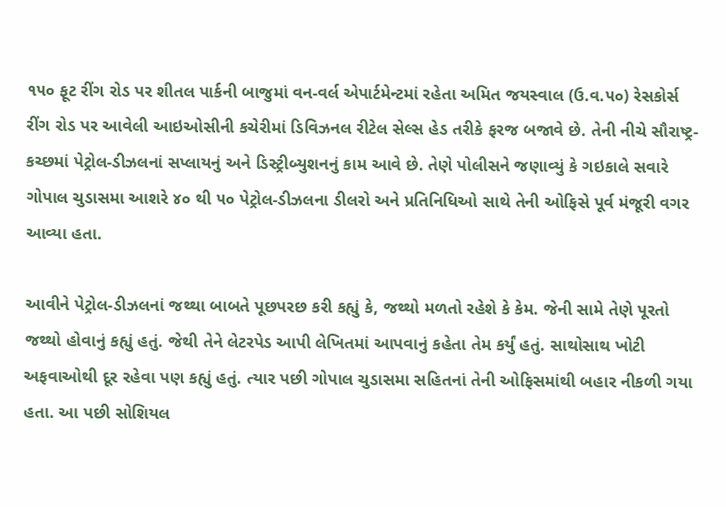૧૫૦ ફૂટ રીંગ રોડ પર શીતલ પાર્કની બાજુમાં વન-વર્લ એપાર્ટમેન્ટમાં રહેતા અમિત જયસ્વાલ (ઉ.વ.૫૦) રેસકોર્સ રીંગ રોડ પર આવેલી આઇઓસીની કચેરીમાં ડિવિઝનલ રીટેલ સેલ્સ હેડ તરીકે ફરજ બજાવે છે. તેની નીચે સૌરાષ્ટ્ર-કચ્છમાં પેટ્રોલ-ડીઝલનાં સપ્લાયનું અને ડિસ્ટ્રીબ્યુશનનું કામ આવે છે. તેણે પોલીસને જણાવ્યું કે ગઇકાલે સવારે ગોપાલ ચુડાસમા આશરે ૪૦ થી ૫૦ પેટ્રોલ-ડીઝલના ડીલરો અને પ્રતિનિધિઓ સાથે તેની ઓફિસે પૂર્વ મંજૂરી વગર આવ્યા હતા.

આવીને પેટ્રોલ-ડીઝલનાં જથ્થા બાબતે પૂછપરછ કરી કહ્યું કે, જથ્થો મળતો રહેશે કે કેમ. જેની સામે તેણે પૂરતો જથ્થો હોવાનું કહ્યું હતું. જેથી તેને લેટરપેડ આપી લેખિતમાં આપવાનું કહેતા તેમ કર્યું હતું. સાથોસાથ ખોટી અફવાઓથી દૂર રહેવા પણ કહ્યું હતું. ત્યાર પછી ગોપાલ ચુડાસમા સહિતનાં તેની ઓફિસમાંથી બહાર નીકળી ગયા હતા. આ પછી સોશિયલ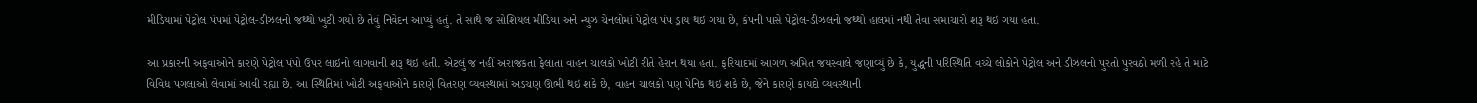મીડિયામાં પેટ્રોલ પંપમાં પેટ્રોલ-ડીઝલનો જથ્થો ખુટી ગયો છે તેવું નિવેદન આપ્યું હતું. તે સાથે જ સોશિયલ મીડિયા અને ન્યુઝ ચેનલોમાં પેટ્રોલ પંપ ડ્રાય થઇ ગયા છે, કંપની પાસે પેટ્રોલ-ડીઝલનો જથ્થો હાલમાં નથી તેવા સમાચારો શરૂ થઇ ગયા હતા.

આ પ્રકારની અફવાઓને કારણે પેટ્રોલ પંપો ઉપર લાઇનો લાગવાની શરૂ થઇ હતી. એટલું જ નહીં અરાજકતા ફેલાતા વાહન ચાલકો ખોટી રીતે હેરાન થયા હતા. ફરિયાદમાં આગળ અમિત જયસ્વાલે જણાવ્યું છે કે, યુદ્ધની પરિસ્થિતિ વચ્ચે લોકોને પેટ્રોલ અને ડીઝલનો પુરતો પુરવઠો મળી રહે તે માટે વિવિધ પગલાઓ લેવામાં આવી રહ્યા છે. આ સ્થિતિમાં ખોટી અફવાઓને કારણે વિતરણ વ્યવસ્થામાં અડચણ ઊભી થઇ શકે છે, વાહન ચાલકો પણ પેનિક થઇ શકે છે, જેને કારણે કાયદો વ્યવસ્થાની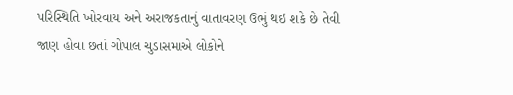પરિસ્થિતિ ખોરવાય અને અરાજકતાનું વાતાવરણ ઉભું થઇ શકે છે તેવી જાણ હોવા છતાં ગોપાલ ચુડાસમાએ લોકોને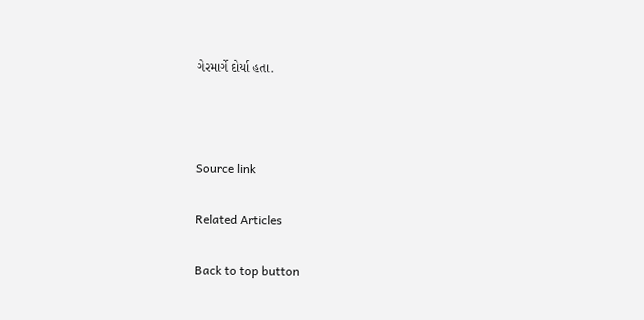ગેરમાર્ગે દોર્યા હતા.



Source link

Related Articles

Back to top button